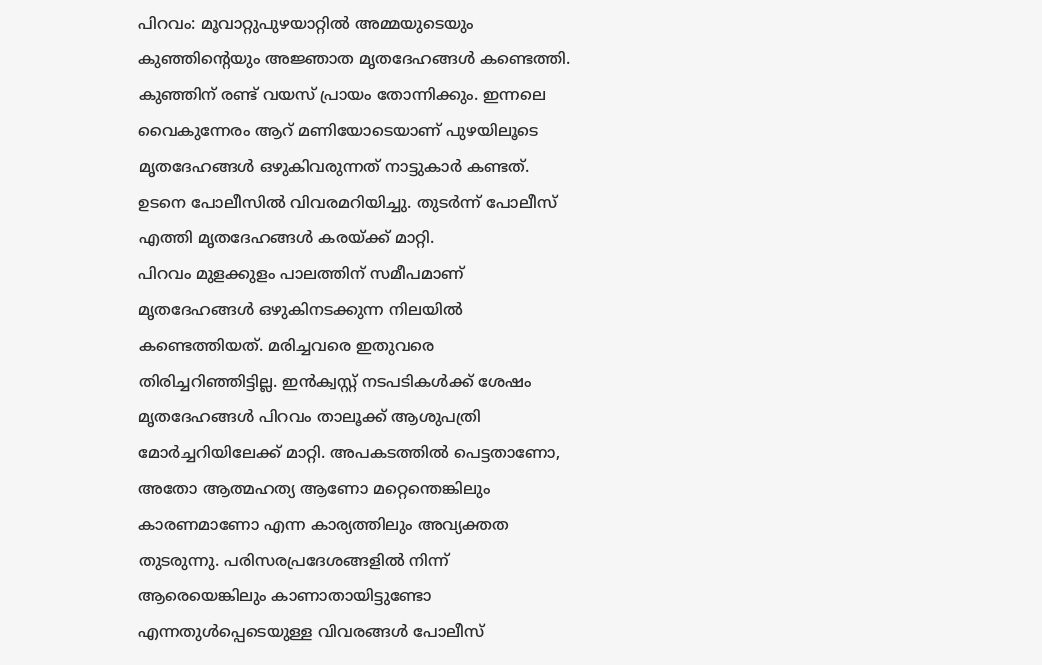പിറവം: മൂവാറ്റുപുഴയാറ്റിൽ അമ്മയുടെയും കുഞ്ഞിന്റെയും അജ്ഞാത മൃതദേഹങ്ങൾ കണ്ടെത്തി. കുഞ്ഞിന് രണ്ട് വയസ് പ്രായം തോന്നിക്കും. ഇന്നലെ വൈകുന്നേരം ആറ് മണിയോടെയാണ് പുഴയിലൂടെ മൃതദേഹങ്ങൾ ഒഴുകിവരുന്നത് നാട്ടുകാർ കണ്ടത്. ഉടനെ പോലീസിൽ വിവരമറിയിച്ചു. തുടർന്ന് പോലീസ് എത്തി മൃതദേഹങ്ങൾ കരയ്ക്ക് മാറ്റി.
പിറവം മുളക്കുളം പാലത്തിന് സമീപമാണ് മൃതദേഹങ്ങൾ ഒഴുകിനടക്കുന്ന നിലയിൽ കണ്ടെത്തിയത്. മരിച്ചവരെ ഇതുവരെ തിരിച്ചറിഞ്ഞിട്ടില്ല. ഇൻക്വസ്റ്റ് നടപടികൾക്ക് ശേഷം മൃതദേഹങ്ങൾ പിറവം താലൂക്ക് ആശുപത്രി മോർച്ചറിയിലേക്ക് മാറ്റി. അപകടത്തിൽ പെട്ടതാണോ, അതോ ആത്മഹത്യ ആണോ മറ്റെന്തെങ്കിലും കാരണമാണോ എന്ന കാര്യത്തിലും അവ്യക്തത തുടരുന്നു. പരിസരപ്രദേശങ്ങളിൽ നിന്ന് ആരെയെങ്കിലും കാണാതായിട്ടുണ്ടോ എന്നതുൾപ്പെടെയുള്ള വിവരങ്ങൾ പോലീസ്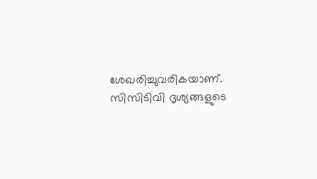ശേഖരിച്ചുവരികയാണ്. സിസിടിവി ദൃശ്യങ്ങളുടെ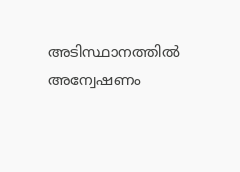അടിസ്ഥാനത്തിൽ അന്വേഷണം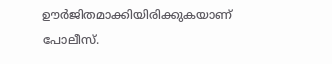ഊർജിതമാക്കിയിരിക്കുകയാണ് പോലീസ്.